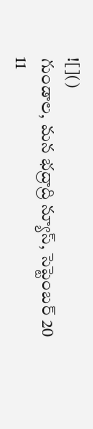![]()
గుండాల, మన భద్రాద్రి న్యూస్, సెప్టెంబర్ 20
11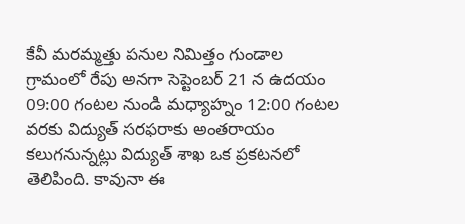కేవీ మరమ్మత్తు పనుల నిమిత్తం గుండాల గ్రామంలో రేపు అనగా సెప్టెంబర్ 21 న ఉదయం 09:00 గంటల నుండి మధ్యాహ్నం 12:00 గంటల వరకు విద్యుత్ సరఫరాకు అంతరాయం కలుగనున్నట్లు విద్యుత్ శాఖ ఒక ప్రకటనలో తెలిపింది. కావునా ఈ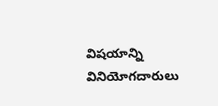విషయాన్ని వినియోగదారులు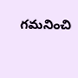గమనించి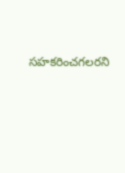సహకరించగలరని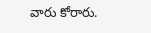వారు కోరారు.